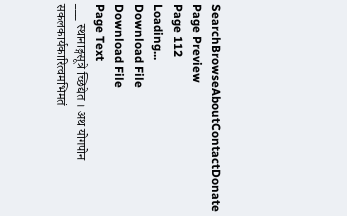SearchBrowseAboutContactDonate
Page Preview
Page 112
Loading...
Download File
Download File
Page Text
___ स्थानाङ्गसूत्रे च्छिद्येत । अथ योगपोन सकलकार्यकारित्वमभिमतं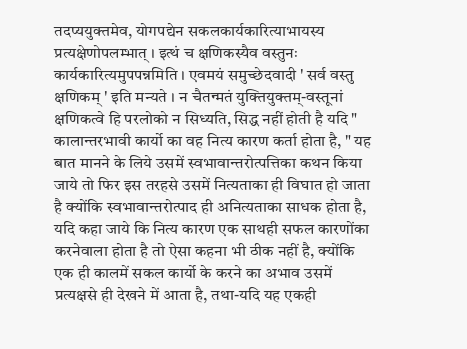तदप्ययुक्तमेव, योगपद्येन सकलकार्यकारित्याभायस्य प्रत्यक्षेणोपलम्भात् । इत्थं च क्षणिकस्यैव वस्तुनः कार्यकारित्यमुपपन्नमिति । एवमयं समुच्छेदवादी ' सर्व वस्तु क्षणिकम् ' इति मन्यते । न चैतन्मतं युक्तियुक्तम्-वस्तूनां क्षणिकत्वे हि परलोको न सिध्यति, सिद्ध नहीं होती है यदि " कालान्तरभावी कार्यो का वह नित्य कारण कर्ता होता है, " यह बात मानने के लिये उसमें स्वभावान्तरोत्पत्तिका कथन किया जाये तो फिर इस तरहसे उसमें नित्यताका ही विघात हो जाता है क्योंकि स्वभावान्तरोत्पाद ही अनित्यताका साधक होता है, यदि कहा जाये कि नित्य कारण एक साथही सफल कारणोंका करनेवाला होता है तो ऐसा कहना भी ठीक नहीं है, क्योंकि एक ही कालमें सकल कार्यो के करने का अभाव उसमें प्रत्यक्षसे ही देखने में आता है, तथा-यदि यह एकही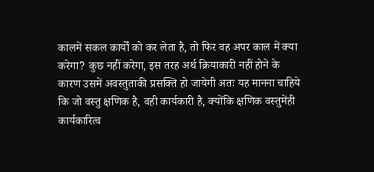कालमें सकल कार्यों को कर लेता है, तो फिर वह अपर काल में क्या करेगा? कुछ नहीं करेगा, इस तरह अर्थ क्रियाकारी नहीं होने के कारण उसमें अवस्तुताकी प्रसक्ति हो जायेगी अतः यह मानना चाहिये कि जो वस्तु क्षणिक है, वही कार्यकारी है, क्योंकि क्षणिक वस्तुमेंही कार्यकारित्व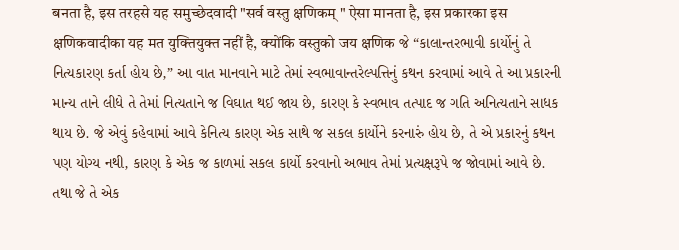बनता है, इस तरहसे यह समुच्छेदवादी "सर्व वस्तु क्षणिकम् " ऐसा मानता है, इस प्रकारका इस क्षणिकवादीका यह मत युक्तियुक्त नहीं है, क्योंकि वस्तुको जय क्षणिक જે “કાલાન્તરભાવી કાર્યોનું તે નિત્યકારણ કર્તા હોય છે,” આ વાત માનવાને માટે તેમાં સ્વભાવાન્તરેલ્પત્તિનું કથન કરવામાં આવે તે આ પ્રકારની માન્ય તાને લીધે તે તેમાં નિત્યતાને જ વિઘાત થઈ જાય છે, કારણ કે સ્વભાવ તત્પાદ જ ગતિ અનિત્યતાને સાધક થાય છે. જે એવું કહેવામાં આવે કેનિત્ય કારણ એક સાથે જ સકલ કાર્યોને કરનારું હોય છે, તે એ પ્રકારનું કથન પણ યોગ્ય નથી, કારણ કે એક જ કાળમાં સકલ કાર્યો કરવાનો અભાવ તેમાં પ્રત્યક્ષરૂપે જ જોવામાં આવે છે. તથા જે તે એક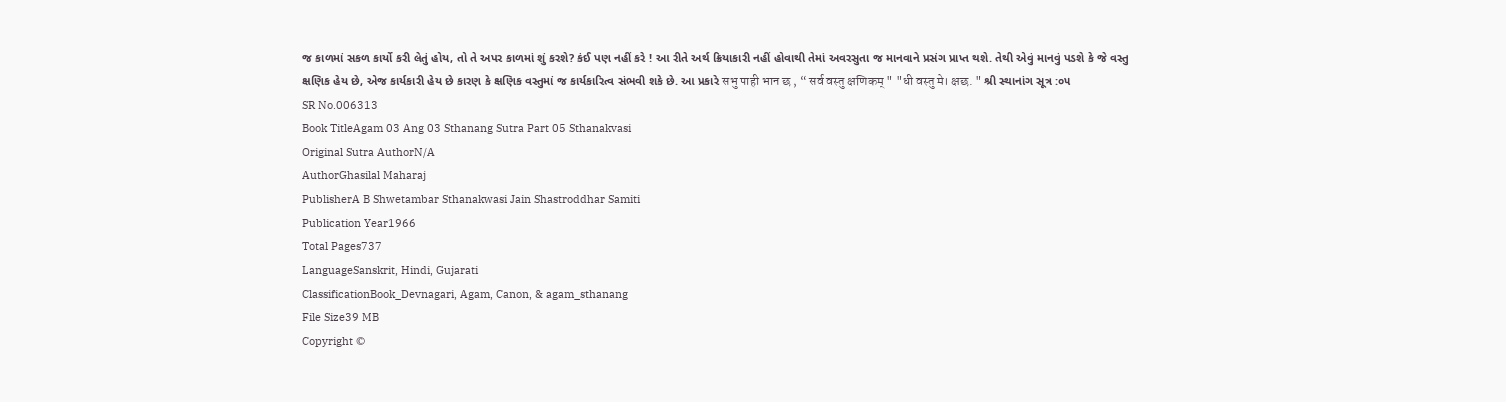જ કાળમાં સકળ કાર્યો કરી લેતું હોય, તો તે અપર કાળમાં શું કરશે? કંઈ પણ નહીં કરે ! આ રીતે અર્થ ક્રિયાકારી નહીં હોવાથી તેમાં અવરસુતા જ માનવાને પ્રસંગ પ્રાપ્ત થશે. તેથી એવું માનવું પડશે કે જે વસ્તુ ક્ષણિક હેય છે, એજ કાર્યકારી હેય છે કારણ કે ક્ષણિક વસ્તુમાં જ કાર્યકારિત્વ સંભવી શકે છે. આ પ્રકારે सभु पाही भान छ , “ सर्व वस्तु क्षणिकम् " "धी वस्तु मे। क्षछ. " શ્રી સ્થાનાંગ સૂત્ર :૦૫
SR No.006313
Book TitleAgam 03 Ang 03 Sthanang Sutra Part 05 Sthanakvasi
Original Sutra AuthorN/A
AuthorGhasilal Maharaj
PublisherA B Shwetambar Sthanakwasi Jain Shastroddhar Samiti
Publication Year1966
Total Pages737
LanguageSanskrit, Hindi, Gujarati
ClassificationBook_Devnagari, Agam, Canon, & agam_sthanang
File Size39 MB
Copyright ©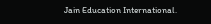Jain Education International.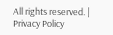All rights reserved. | Privacy Policy